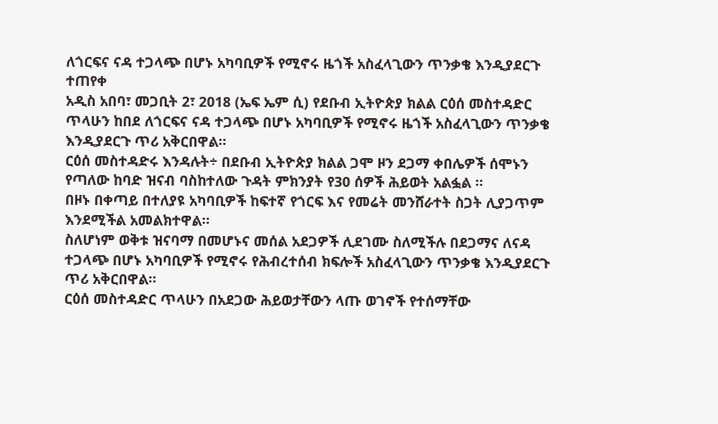ለጎርፍና ናዳ ተጋላጭ በሆኑ አካባቢዎች የሚኖሩ ዜጎች አስፈላጊውን ጥንቃቄ እንዲያደርጉ ተጠየቀ
አዲስ አበባ፣ መጋቢት 2፣ 2018 (ኤፍ ኤም ሲ) የደቡብ ኢትዮጵያ ክልል ርዕሰ መስተዳድር ጥላሁን ከበደ ለጎርፍና ናዳ ተጋላጭ በሆኑ አካባቢዎች የሚኖሩ ዜጎች አስፈላጊውን ጥንቃቄ እንዲያደርጉ ጥሪ አቅርበዋል፡፡
ርዕሰ መስተዳድሩ እንዳሉት÷ በደቡብ ኢትዮጵያ ክልል ጋሞ ዞን ደጋማ ቀበሌዎች ሰሞኑን የጣለው ከባድ ዝናብ ባስከተለው ጉዳት ምክንያት የ30 ሰዎች ሕይወት አልፏል ፡፡
በዞኑ በቀጣይ በተለያዩ አካባቢዎች ከፍተኛ የጎርፍ እና የመሬት መንሸራተት ስጋት ሊያጋጥም እንደሚችል አመልክተዋል፡፡
ስለሆነም ወቅቱ ዝናባማ በመሆኑና መሰል አደጋዎች ሊደገሙ ስለሚችሉ በደጋማና ለናዳ ተጋላጭ በሆኑ አካባቢዎች የሚኖሩ የሕብረተሰብ ክፍሎች አስፈላጊውን ጥንቃቄ እንዲያደርጉ ጥሪ አቅርበዋል፡፡
ርዕሰ መስተዳድር ጥላሁን በአደጋው ሕይወታቸውን ላጡ ወገኖች የተሰማቸው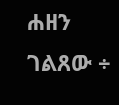ሐዘን ገልጸው ÷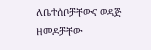ለቤተሰቦቻቸውና ወዳጅ ዘመዶቻቸው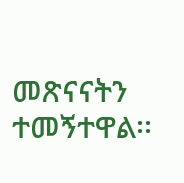መጽናናትን ተመኝተዋል፡፡